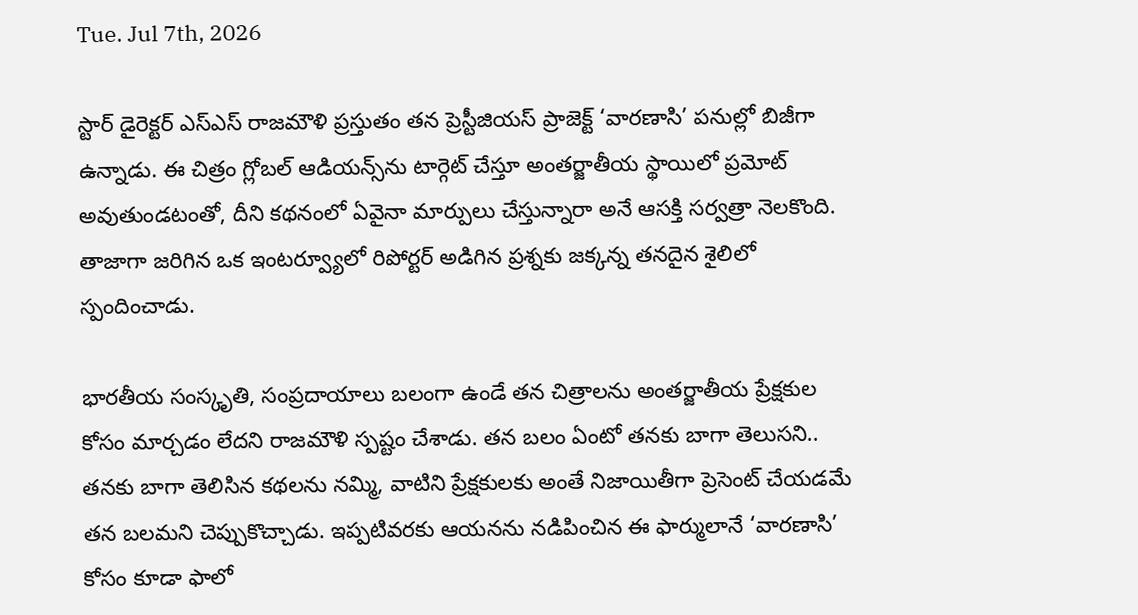Tue. Jul 7th, 2026

స్టార్ డైరెక్టర్ ఎస్‌ఎస్‌ రాజమౌళి ప్రస్తుతం తన ప్రెస్టీజియస్ ప్రాజెక్ట్ ‘వారణాసి’ పనుల్లో బిజీగా ఉన్నాడు. ఈ చిత్రం గ్లోబల్ ఆడియన్స్‌ను టార్గెట్ చేస్తూ అంతర్జాతీయ స్థాయిలో ప్రమోట్ అవుతుండటంతో, దీని కథనంలో ఏవైనా మార్పులు చేస్తున్నారా అనే ఆసక్తి సర్వత్రా నెలకొంది. తాజాగా జరిగిన ఒక ఇంటర్వ్యూలో రిపోర్టర్ అడిగిన ప్రశ్నకు జక్కన్న తనదైన శైలిలో స్పందించాడు.

భారతీయ సంస్కృతి, సంప్రదాయాలు బలంగా ఉండే తన చిత్రాలను అంతర్జాతీయ ప్రేక్షకుల కోసం మార్చడం లేదని రాజమౌళి స్పష్టం చేశాడు. తన బలం ఏంటో తనకు బాగా తెలుసని.. తనకు బాగా తెలిసిన కథలను నమ్మి, వాటిని ప్రేక్షకులకు అంతే నిజాయితీగా ప్రెసెంట్ చేయడమే తన బలమని చెప్పుకొచ్చాడు. ఇప్పటివరకు ఆయనను నడిపించిన ఈ ఫార్ములానే ‘వారణాసి’ కోసం కూడా ఫాలో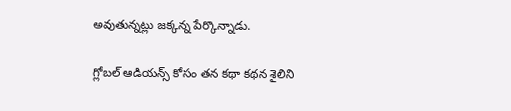అవుతున్నట్లు జక్కన్న పేర్కొన్నాడు.

గ్లోబల్ ఆడియన్స్ కోసం తన కథా కథన శైలిని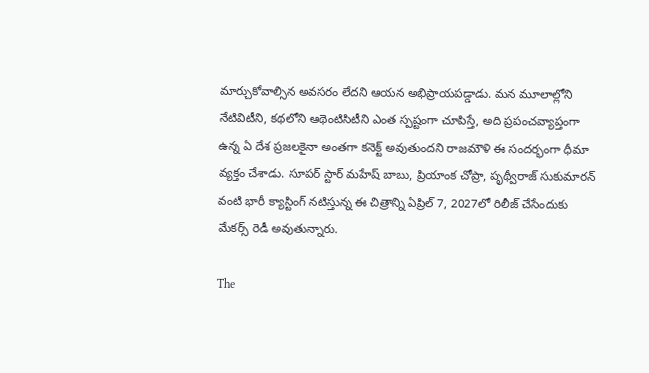మార్చుకోవాల్సిన అవసరం లేదని ఆయన అభిప్రాయపడ్డాడు. మన మూలాల్లోని నేటివిటీని, కథలోని ఆథెంటిసిటీని ఎంత స్పష్టంగా చూపిస్తే, అది ప్రపంచవ్యాప్తంగా ఉన్న ఏ దేశ ప్రజలకైనా అంతగా కనెక్ట్ అవుతుందని రాజమౌళి ఈ సందర్భంగా ధీమా వ్యక్తం చేశాడు. సూపర్ స్టార్ మహేష్ బాబు, ప్రియాంక చోప్రా, పృథ్వీరాజ్ సుకుమారన్ వంటి భారీ క్యాస్టింగ్ నటిస్తున్న ఈ చిత్రాన్ని ఏప్రిల్ 7, 2027లో రిలీజ్ చేసేందుకు మేకర్స్ రెడీ అవుతున్నారు.

The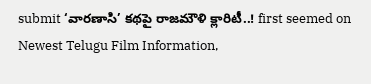submit ‘వారణాసి’ కథపై రాజమౌళి క్లారిటీ..! first seemed on Newest Telugu Film Information,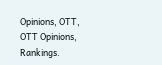Opinions, OTT, OTT Opinions, Rankings.